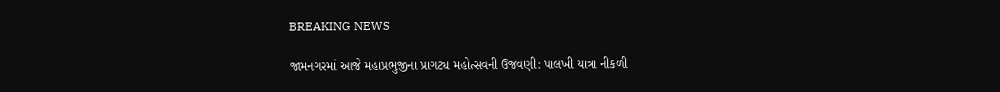BREAKING NEWS

જામનગરમાં આજે મહાપ્રભુજીના પ્રાગટ્ય મહોત્સવની ઉજવણી: પાલખી યાત્રા નીકળી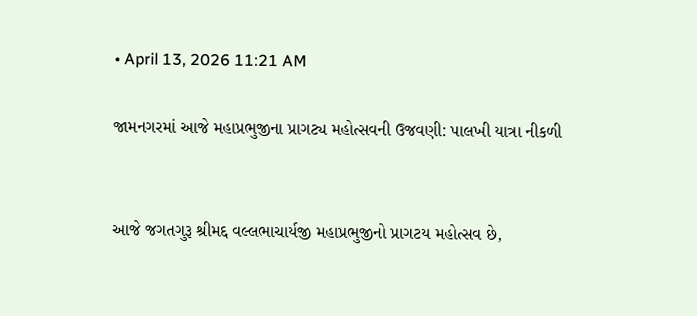• April 13, 2026 11:21 AM

જામનગરમાં આજે મહાપ્રભુજીના પ્રાગટ્ય મહોત્સવની ઉજવણી: પાલખી યાત્રા નીકળી


આજે જગતગુરૂ શ્રીમદ્દ વલ્લભાચાર્યજી મહાપ્રભુજીનો પ્રાગટય મહોત્સવ છે,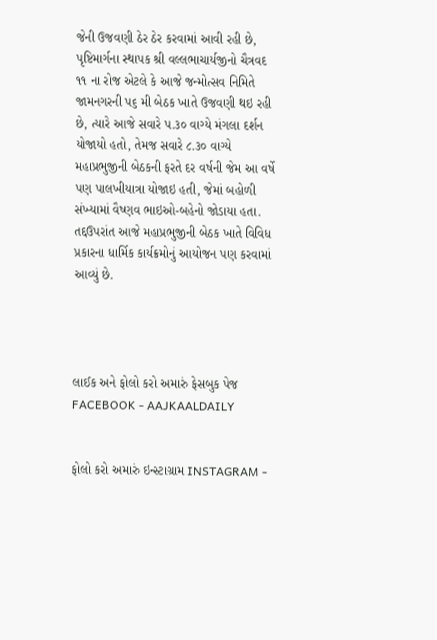જેની ઉજવણી ઠેર ઠેર કરવામાં આવી રહી છે, પૃષ્ટિમાર્ગના સ્થાપક શ્રી વલ્લભાચાર્યજીનો ચૈત્રવદ ૧૧ ના રોજ એટલે કે આજે જન્મોત્સવ નિમિતે જામનગરની પ૬ મી બેઠક ખાતે ઉજવણી થઇ રહી છે, ત્યારે આજે સવારે પ.૩૦ વાગ્યે મંગલા દર્શન યોજાયો હતો, તેમજ સવારે ૮.૩૦ વાગ્યે મહાપ્રભુજીની બેઠકની ફરતે દર વર્ષની જેમ આ વર્ષે પણ પાલખીયાત્રા યોજાઇ હતી, જેમાં બહોળી સંખ્યામાં વૈષ્ણવ ભાઇઓ-બહેનો જોડાયા હતા. તદ્દઉપરાંત આજે મહાપ્રભુજીની બેઠક ખાતે વિવિધ પ્રકારના ધાર્મિક કાર્યક્રમોનું આયોજન પણ કરવામાં આવ્યું છે.




લાઈક અને ફોલો કરો અમારું ફેસબુક પેજ FACEBOOK - AAJKAALDAILY


ફોલો કરો અમારું ઇન્સ્ટાગ્રામ INSTAGRAM -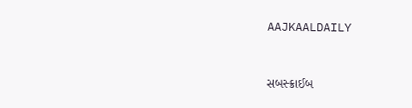AAJKAALDAILY


સબસ્ક્રાઈબ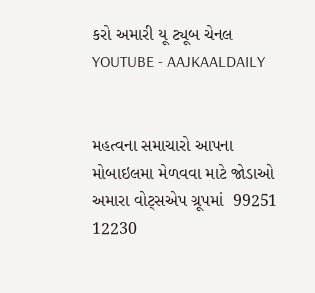કરો અમારી યૂ ટ્યૂબ ચેનલ YOUTUBE - AAJKAALDAILY


મહત્વના સમાચારો આપના મોબાઇલમા મેળવવા માટે જોડાઓ અમારા વોટ્સએપ ગ્રૂપમાં  99251 12230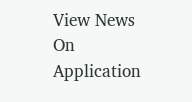View News On Application